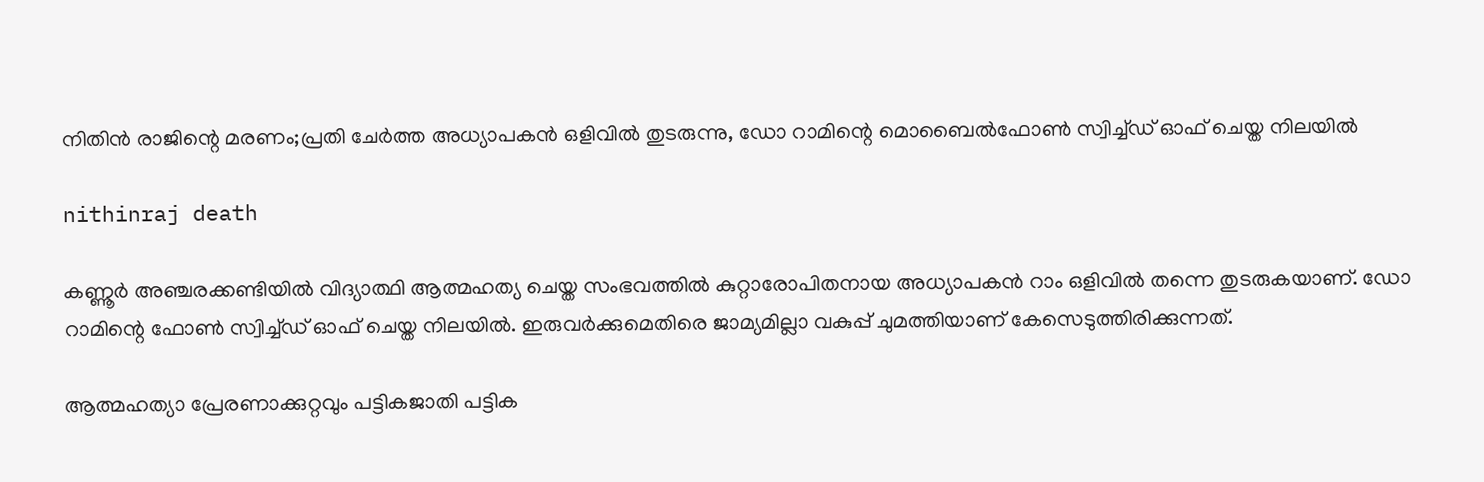നിതിൻ രാജിന്റെ മരണം;പ്രതി ചേ‌ർത്ത അധ്യാപകൻ ഒളിവിൽ തുടരുന്നു, ഡോ റാമിന്റെ മൊബൈൽഫോൺ സ്വിച്ച്ഡ് ഓഫ് ചെയ്ത നിലയിൽ

nithinraj death

കണ്ണൂർ അഞ്ചരക്കണ്ടിയിൽ വിദ്യാത്ഥി ആത്മഹത്യ ചെയ്ത സംഭവത്തിൽ കുറ്റാരോപിതനായ അധ്യാപകൻ റാം ഒളിവിൽ തന്നെ തുടരുകയാണ്. ഡോ റാമിന്റെ ഫോൺ സ്വിച്ച്ഡ് ഓഫ് ചെയ്ത നിലയിൽ. ഇരുവർക്കുമെതിരെ ജാമ്യമില്ലാ വകുപ്പ് ചുമത്തിയാണ് കേസെടുത്തിരിക്കുന്നത്.

ആത്മഹത്യാ പ്രേരണാക്കുറ്റവും പട്ടികജാതി പട്ടിക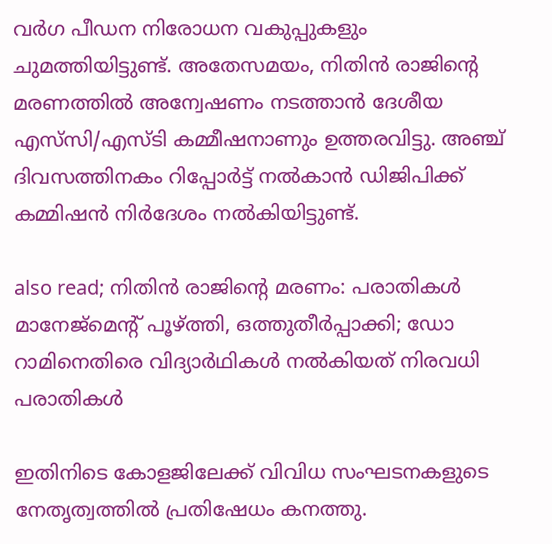വര്‍ഗ പീഡന നിരോധന വകുപ്പുകളും ചുമത്തിയിട്ടുണ്ട്. അതേസമയം, നിതിന്‍ രാജിന്‍റെ മരണത്തില്‍ അന്വേഷണം നടത്താന്‍ ദേശീയ എസ്‌സി/എസ്‌ടി കമ്മീഷനാണും ഉത്തരവിട്ടു. അഞ്ച് ദിവസത്തിനകം റിപ്പോര്‍ട്ട് നല്‍കാന്‍ ഡിജിപിക്ക് കമ്മിഷന്‍ നിര്‍ദേശം നല്‍കിയിട്ടുണ്ട്.

also read; നിതിൻ രാജിൻ്റെ മരണം: പരാതികൾ മാനേജ്മെൻ്റ് പൂഴ്ത്തി, ഒത്തുതീർപ്പാക്കി; ഡോ റാമിനെതിരെ വിദ്യാർഥികൾ നൽകിയത് നിരവധി പരാതികൾ

ഇതിനിടെ കോളജിലേക്ക് വിവിധ സംഘടനകളുടെ നേതൃത്വത്തില്‍ പ്രതിഷേധം കനത്തു.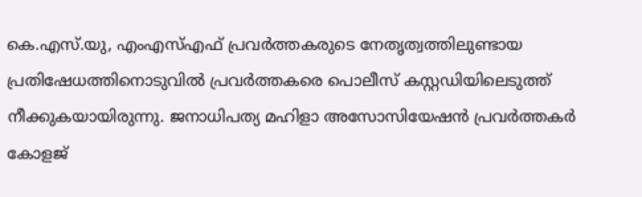കെ.എസ്.യു, എംഎസ്എഫ് പ്രവര്‍ത്തകരുടെ നേതൃത്വത്തിലുണ്ടായ പ്രതിഷേധത്തിനൊടുവില്‍ പ്രവര്‍ത്തകരെ പൊലീസ് കസ്റ്റഡിയിലെടുത്ത് നീക്കുകയായിരുന്നു. ജനാധിപത്യ മഹിളാ അസോസിയേഷന്‍ പ്രവര്‍ത്തകര്‍ കോളജ്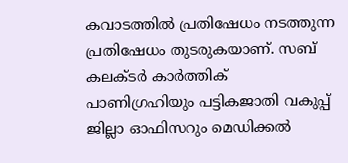കവാടത്തില്‍ പ്രതിഷേധം നടത്തുന്ന പ്രതിഷേധം തുടരുകയാണ്. സബ് കലക്ടര്‍ കാര്‍ത്തിക് പാണിഗ്രഹിയും പട്ടികജാതി വകുപ്പ് ജില്ലാ ഓഫിസറും മെഡിക്കല്‍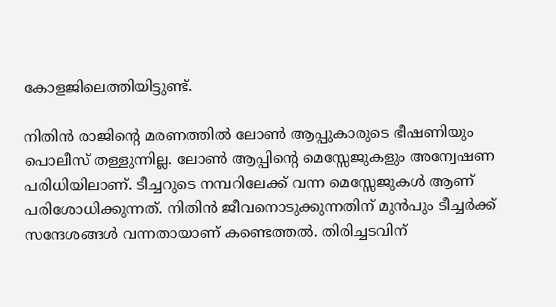കോളജിലെത്തിയിട്ടുണ്ട്.

നിതിൻ രാജിന്റെ മരണത്തില്‍ ലോൺ ആപ്പുകാരുടെ ഭീഷണിയും പൊലീസ് തള്ളുന്നില്ല. ലോൺ ആപ്പിന്റെ മെസ്സേജുകളും അന്വേഷണ പരിധിയിലാണ്. ടീച്ചറുടെ നമ്പറിലേക്ക് വന്ന മെസ്സേജുകൾ ആണ് പരിശോധിക്കുന്നത്. നിതിൻ ജീവനൊടുക്കുന്നതിന് മുൻപും ടീച്ചർക്ക് സന്ദേശങ്ങൾ വന്നതായാണ് കണ്ടെത്തൽ. തിരിച്ചടവിന്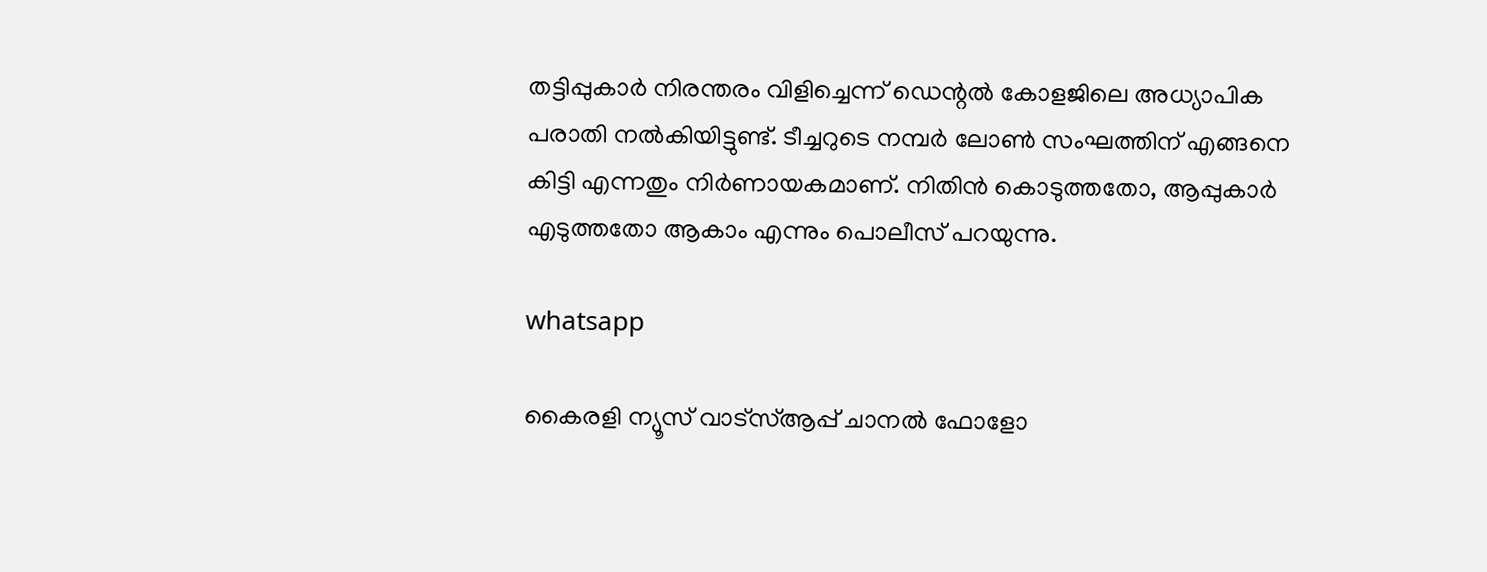തട്ടിപ്പുകാര്‍ നിരന്തരം വിളിച്ചെന്ന് ഡെന്റല്‍ കോളജിലെ അധ്യാപിക പരാതി നല്‍കിയിട്ടുണ്ട്. ടീച്ചറുടെ നമ്പർ ലോൺ സംഘത്തിന് എങ്ങനെ കിട്ടി എന്നതും നിർണായകമാണ്. നിതിൻ കൊടുത്തതോ, ആപ്പുകാർ എടുത്തതോ ആകാം എന്നും പൊലീസ് പറയുന്നു.

whatsapp

കൈരളി ന്യൂസ് വാട്‌സ്ആപ്പ് ചാനല്‍ ഫോളോ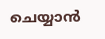ചെയ്യാന്‍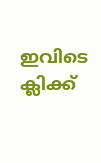ഇവിടെ ക്ലിക്ക്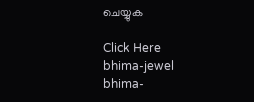ചെയ്യുക

Click Here
bhima-jewel
bhima-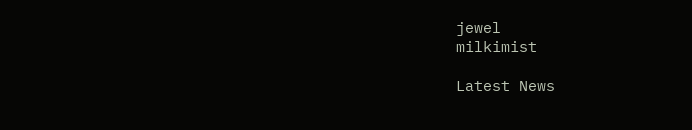jewel
milkimist

Latest News